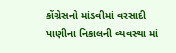કોંગ્રેસનો માંડવીમાં વરસાદી પાણીના નિકાલની વ્યવસ્થા માં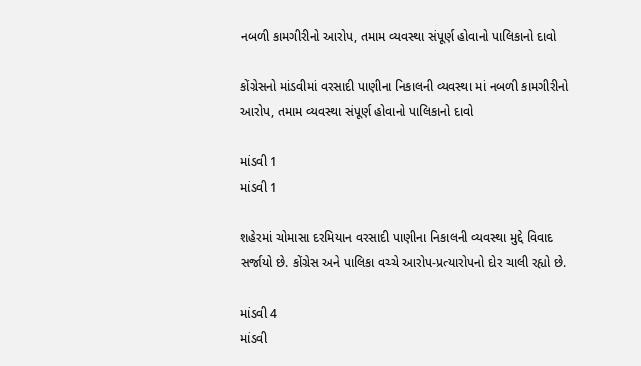નબળી કામગીરીનો આરોપ, તમામ વ્યવસ્થા સંપૂર્ણ હોવાનો પાલિકાનો દાવો

કોંગ્રેસનો માંડવીમાં વરસાદી પાણીના નિકાલની વ્યવસ્થા માં નબળી કામગીરીનો આરોપ, તમામ વ્યવસ્થા સંપૂર્ણ હોવાનો પાલિકાનો દાવો

માંડવી 1
માંડવી 1

શહેરમાં ચોમાસા દરમિયાન વરસાદી પાણીના નિકાલની વ્યવસ્થા મુદ્દે વિવાદ સર્જાયો છે. કોંગ્રેસ અને પાલિકા વચ્ચે આરોપ-પ્રત્યારોપનો દોર ચાલી રહ્યો છે.

માંડવી 4
માંડવી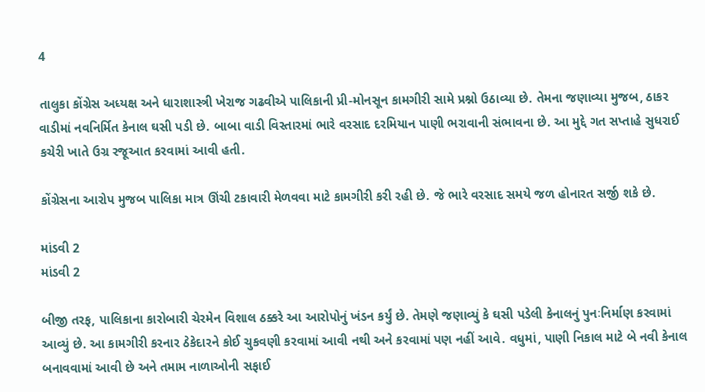4

તાલુકા કોંગ્રેસ અધ્યક્ષ અને ધારાશાસ્ત્રી ખેરાજ ગઢવીએ પાલિકાની પ્રી-મોનસૂન કામગીરી સામે પ્રશ્નો ઉઠાવ્યા છે. તેમના જણાવ્યા મુજબ, ઠાકર વાડીમાં નવનિર્મિત કેનાલ ઘસી પડી છે. બાબા વાડી વિસ્તારમાં ભારે વરસાદ દરમિયાન પાણી ભરાવાની સંભાવના છે. આ મુદ્દે ગત સપ્તાહે સુધરાઈ કચેરી ખાતે ઉગ્ર રજૂઆત કરવામાં આવી હતી.

કોંગ્રેસના આરોપ મુજબ પાલિકા માત્ર ઊંચી ટકાવારી મેળવવા માટે કામગીરી કરી રહી છે. જે ભારે વરસાદ સમયે જળ હોનારત સર્જી શકે છે.

માંડવી 2
માંડવી 2

બીજી તરફ, પાલિકાના કારોબારી ચેરમેન વિશાલ ઠક્કરે આ આરોપોનું ખંડન કર્યું છે. તેમણે જણાવ્યું કે ઘસી પડેલી કેનાલનું પુનઃનિર્માણ કરવામાં આવ્યું છે. આ કામગીરી કરનાર ઠેકેદારને કોઈ ચુકવણી કરવામાં આવી નથી અને કરવામાં પણ નહીં આવે. વધુમાં, પાણી નિકાલ માટે બે નવી કેનાલ બનાવવામાં આવી છે અને તમામ નાળાઓની સફાઈ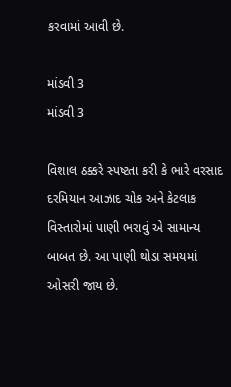કરવામાં આવી છે.

માંડવી 3
માંડવી 3

વિશાલ ઠક્કરે સ્પષ્ટતા કરી કે ભારે વરસાદ દરમિયાન આઝાદ ચોક અને કેટલાક વિસ્તારોમાં પાણી ભરાવું એ સામાન્ય બાબત છે. આ પાણી થોડા સમયમાં ઓસરી જાય છે.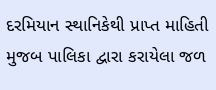દરમિયાન સ્થાનિકેથી પ્રાપ્ત માહિતી મુજબ પાલિકા દ્વારા કરાયેલા જળ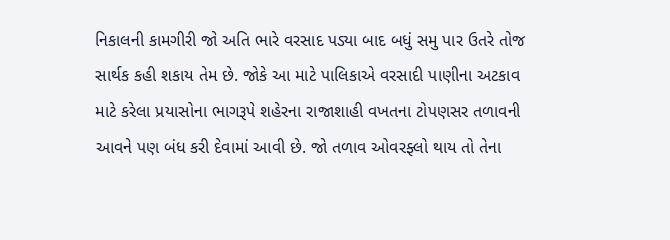નિકાલની કામગીરી જો અતિ ભારે વરસાદ પડ્યા બાદ બધું સમુ પાર ઉતરે તોજ સાર્થક કહી શકાય તેમ છે. જોકે આ માટે પાલિકાએ વરસાદી પાણીના અટકાવ માટે કરેલા પ્રયાસોના ભાગરૂપે શહેરના રાજાશાહી વખતના ટોપણસર તળાવની આવને પણ બંધ કરી દેવામાં આવી છે. જો તળાવ ઓવરફ્લો થાય તો તેના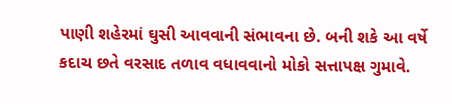પાણી શહેરમાં ઘુસી આવવાની સંભાવના છે. બની શકે આ વર્ષે કદાચ છતે વરસાદ તળાવ વધાવવાનો મોકો સત્તાપક્ષ ગુમાવે.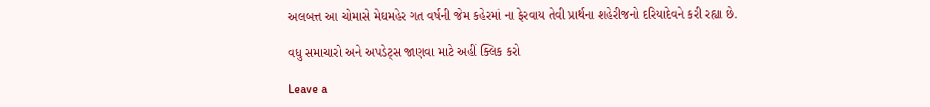અલબત્ત આ ચોમાસે મેઘમહેર ગત વર્ષની જેમ કહેરમાં ના ફેરવાય તેવી પ્રાર્થના શહેરીજનો દરિયાદેવને કરી રહ્યા છે.

વધુ સમાચારો અને અપડેટ્સ જાણવા માટે અહીં ક્લિક કરો

Leave a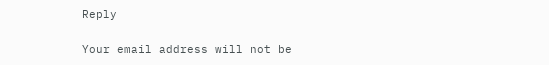Reply

Your email address will not be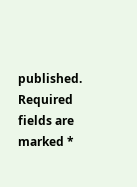published. Required fields are marked *